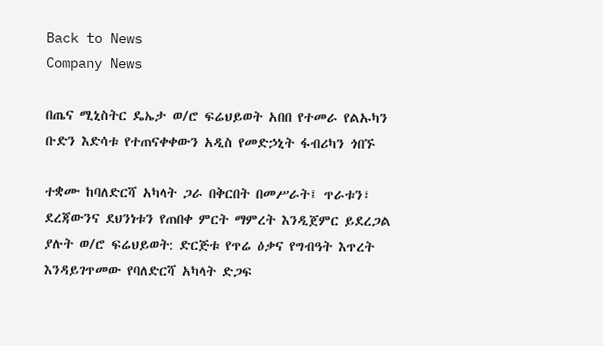Back to News
Company News

በጤና ሚኒስትር ዴኤታ ወ/ሮ ፍሬህይወት አበበ የተመራ የልኡካን ቡድን እድሳቱ የተጠናቀቀውን አዲስ የመድኃኒት ፋብሪካን ጎበኙ

ተቋሙ ከባለድርሻ አካላት ጋራ በቅርበት በመሥራት፤ ጥራቱን፣ ደረጃውንና ደህንነቱን የጠበቀ ምርት ማምረት እንዲጀምር ይደረጋል ያሉት ወ/ሮ ፍሬህይወት: ድርጅቱ የጥሬ ዕቃና የግብዓት እጥረት እንዳይገጥመው የባለድርሻ አካላት ድጋፍ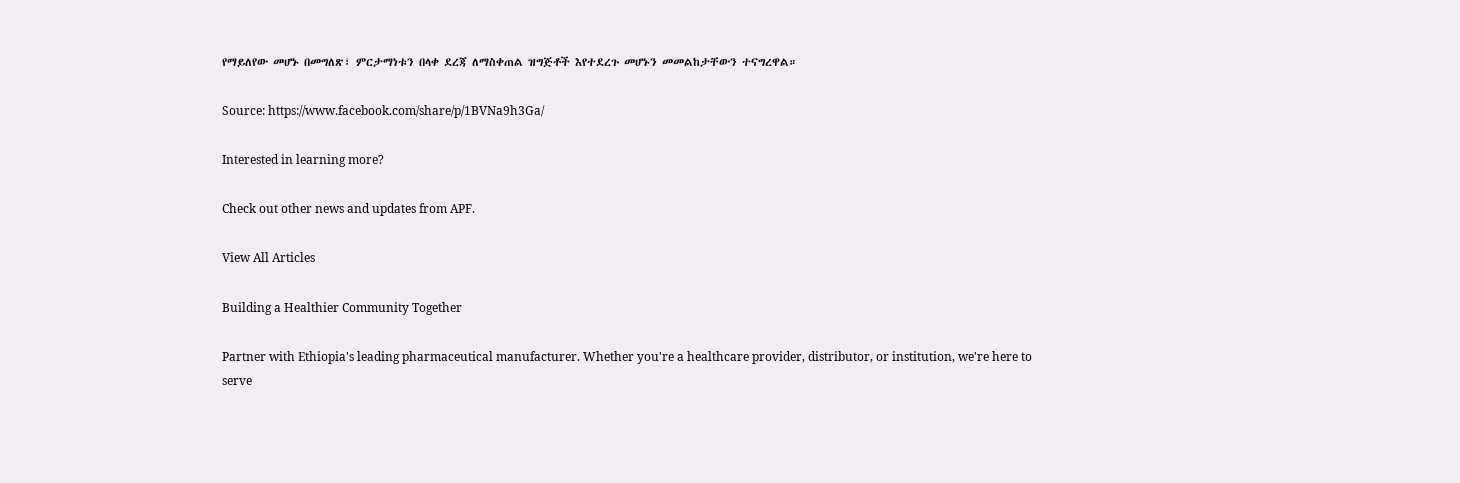የማይለየው መሆኑ በመግለጽ፣ ምርታማነቱን በላቀ ደረጃ ለማስቀጠል ዝግጅቶች እየተደረጉ መሆኑን መመልከታቸውን ተናግረዋል።

Source: https://www.facebook.com/share/p/1BVNa9h3Ga/

Interested in learning more?

Check out other news and updates from APF.

View All Articles

Building a Healthier Community Together

Partner with Ethiopia's leading pharmaceutical manufacturer. Whether you're a healthcare provider, distributor, or institution, we're here to serve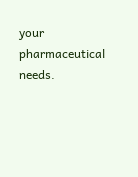your pharmaceutical needs.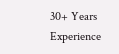30+ Years Experience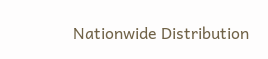Nationwide Distribution